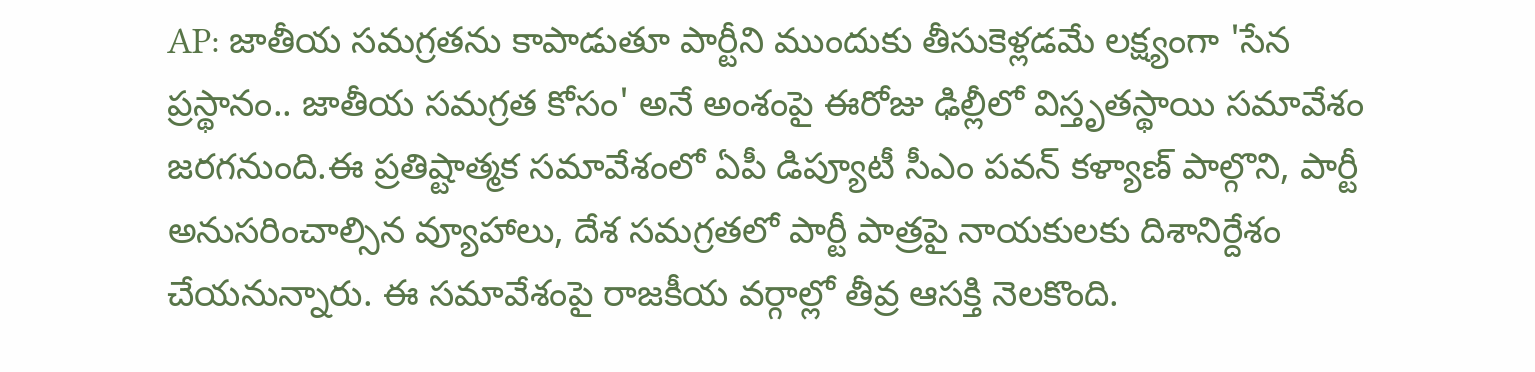AP: జాతీయ సమగ్రతను కాపాడుతూ పార్టీని ముందుకు తీసుకెళ్లడమే లక్ష్యంగా 'సేన ప్రస్థానం.. జాతీయ సమగ్రత కోసం' అనే అంశంపై ఈరోజు ఢిల్లీలో విస్తృతస్థాయి సమావేశం జరగనుంది.ఈ ప్రతిష్టాత్మక సమావేశంలో ఏపీ డిప్యూటీ సీఎం పవన్ కళ్యాణ్ పాల్గొని, పార్టీ అనుసరించాల్సిన వ్యూహాలు, దేశ సమగ్రతలో పార్టీ పాత్రపై నాయకులకు దిశానిర్దేశం చేయనున్నారు. ఈ సమావేశంపై రాజకీయ వర్గాల్లో తీవ్ర ఆసక్తి నెలకొంది.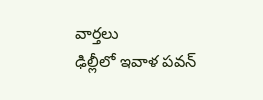వార్తలు
ఢిల్లీలో ఇవాళ పవన్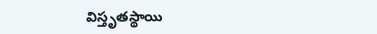విస్తృతస్థాయి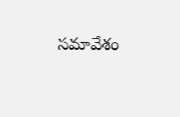సమావేశం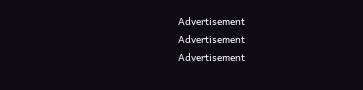Advertisement
Advertisement
Advertisement